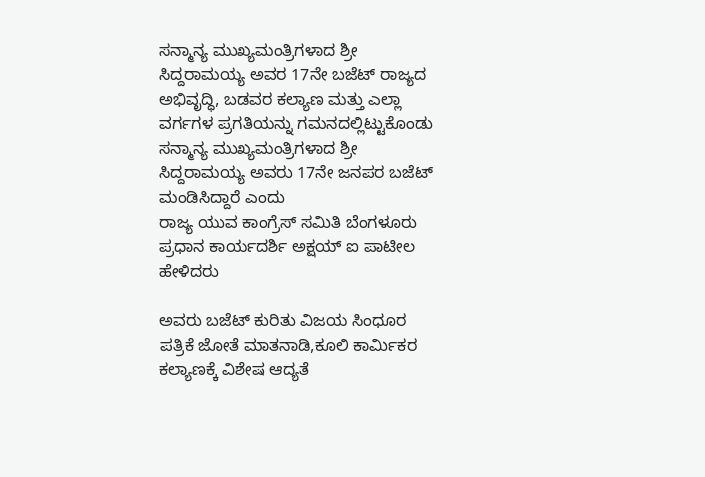ಸನ್ಮಾನ್ಯ ಮುಖ್ಯಮಂತ್ರಿಗಳಾದ ಶ್ರೀ ಸಿದ್ದರಾಮಯ್ಯ ಅವರ 17ನೇ ಬಜೆಟ್ ರಾಜ್ಯದ ಅಭಿವೃದ್ಧಿ, ಬಡವರ ಕಲ್ಯಾಣ ಮತ್ತು ಎಲ್ಲಾ ವರ್ಗಗಳ ಪ್ರಗತಿಯನ್ನು ಗಮನದಲ್ಲಿಟ್ಟುಕೊಂಡು ಸನ್ಮಾನ್ಯ ಮುಖ್ಯಮಂತ್ರಿಗಳಾದ ಶ್ರೀ ಸಿದ್ದರಾಮಯ್ಯ ಅವರು 17ನೇ ಜನಪರ ಬಜೆಟ್ ಮಂಡಿಸಿದ್ದಾರೆ ಎಂದು
ರಾಜ್ಯ ಯುವ ಕಾಂಗ್ರೆಸ್ ಸಮಿತಿ ಬೆಂಗಳೂರು ಪ್ರಧಾನ ಕಾರ್ಯದರ್ಶಿ ಅಕ್ಷಯ್ ಐ ಪಾಟೀಲ ಹೇಳಿದರು

ಅವರು ಬಜೆಟ್ ಕುರಿತು ವಿಜಯ ಸಿಂಧೂರ ಪತ್ರಿಕೆ ಜೋತೆ ಮಾತನಾಡಿ,ಕೂಲಿ ಕಾರ್ಮಿಕರ ಕಲ್ಯಾಣಕ್ಕೆ ವಿಶೇಷ ಆದ್ಯತೆ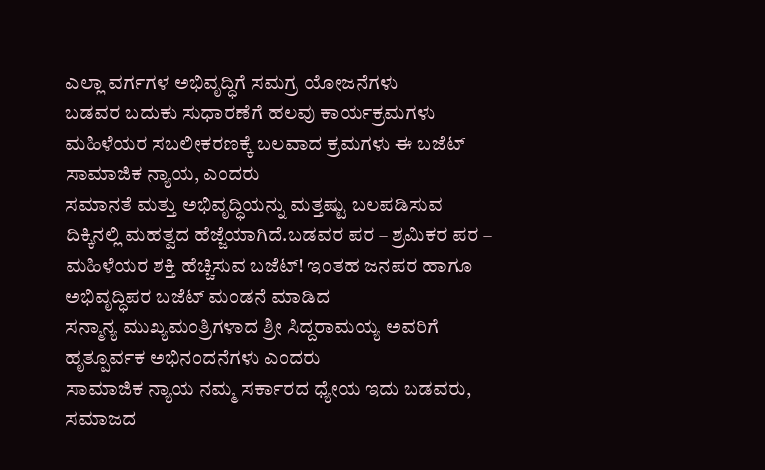ಎಲ್ಲಾ ವರ್ಗಗಳ ಅಭಿವೃದ್ಧಿಗೆ ಸಮಗ್ರ ಯೋಜನೆಗಳು
ಬಡವರ ಬದುಕು ಸುಧಾರಣೆಗೆ ಹಲವು ಕಾರ್ಯಕ್ರಮಗಳು
ಮಹಿಳೆಯರ ಸಬಲೀಕರಣಕ್ಕೆ ಬಲವಾದ ಕ್ರಮಗಳು ಈ ಬಜೆಟ್ ಸಾಮಾಜಿಕ ನ್ಯಾಯ, ಎಂದರು
ಸಮಾನತೆ ಮತ್ತು ಅಭಿವೃದ್ಧಿಯನ್ನು ಮತ್ತಷ್ಟು ಬಲಪಡಿಸುವ ದಿಕ್ಕಿನಲ್ಲಿ ಮಹತ್ವದ ಹೆಜ್ಜೆಯಾಗಿದೆ.ಬಡವರ ಪರ – ಶ್ರಮಿಕರ ಪರ – ಮಹಿಳೆಯರ ಶಕ್ತಿ ಹೆಚ್ಚಿಸುವ ಬಜೆಟ್! ಇಂತಹ ಜನಪರ ಹಾಗೂ ಅಭಿವೃದ್ಧಿಪರ ಬಜೆಟ್ ಮಂಡನೆ ಮಾಡಿದ
ಸನ್ಮಾನ್ಯ ಮುಖ್ಯಮಂತ್ರಿಗಳಾದ ಶ್ರೀ ಸಿದ್ದರಾಮಯ್ಯ ಅವರಿಗೆ ಹೃತ್ಪೂರ್ವಕ ಅಭಿನಂದನೆಗಳು ಎಂದರು
ಸಾಮಾಜಿಕ ನ್ಯಾಯ ನಮ್ಮ ಸರ್ಕಾರದ ಧ್ಯೇಯ ಇದು ಬಡವರು, ಸಮಾಜದ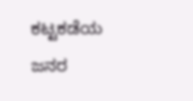ಕಟ್ಟಕಡೆಯ ಜನರ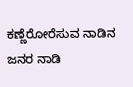ಕಣ್ಣೆರೋರೆಸುವ ನಾಡಿನ ಜನರ ನಾಡಿ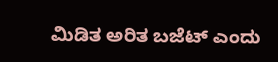ಮಿಡಿತ ಅರಿತ ಬಜೆಟ್ ಎಂದು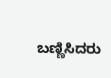ಬಣ್ಣಿಸಿದರು